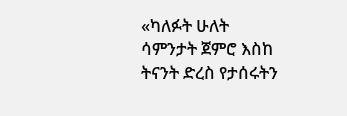«ካለፉት ሁለት ሳምንታት ጀምሮ እስከ ትናንት ድረስ የታሰሩትን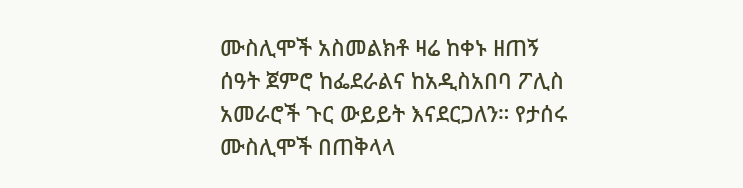ሙስሊሞች አስመልክቶ ዛሬ ከቀኑ ዘጠኝ ሰዓት ጀምሮ ከፌደራልና ከአዲስአበባ ፖሊስ አመራሮች ጉር ውይይት እናደርጋለን። የታሰሩ ሙስሊሞች በጠቅላላ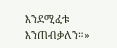እንደሚፈቱ እንጠብቃለን።»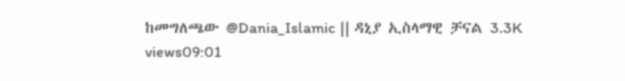ከመግለጫው @Dania_Islamic || ዳኒያ ኢስላማዊ ቻናል 3.3K views09:01